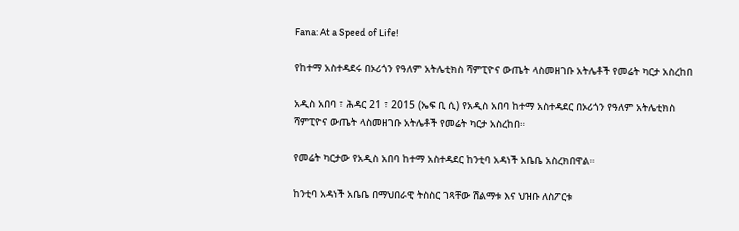Fana: At a Speed of Life!

የከተማ አስተዳደሩ በኦሪጎን የዓለም አትሌቲክስ ሻምፒዮና ውጤት ላስመዘገቡ አትሌቶች የመሬት ካርታ አስረከበ

አዲስ አበባ ፣ ሕዳር 21 ፣ 2015 (ኤፍ ቢ ሲ) የአዲስ አበባ ከተማ አስተዳደር በኦሪጎን የዓለም አትሌቲክስ ሻምፒዮና ውጤት ላስመዘገቡ አትሌቶች የመሬት ካርታ አስረከበ።

የመሬት ካርታው የአዲስ አበባ ከተማ አስተዳደር ከንቲባ አዳነች አቤቤ አስረክበዋል።

ከንቲባ አዳነች አቤቤ በማህበራዊ ትስስር ገጻቸው ሽልማቱ እና ህዝቡ ለስፖርቱ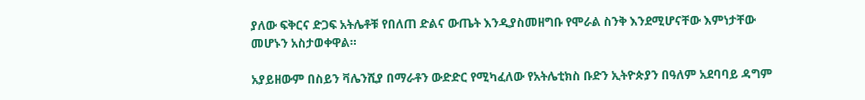ያለው ፍቅርና ድጋፍ አትሌቶቹ የበለጠ ድልና ውጤት እንዲያስመዘግቡ የሞራል ስንቅ እንደሚሆናቸው እምነታቸው መሆኑን አስታወቀዋል።

አያይዘውም በስይን ቫሌንሺያ በማራቶን ውድድር የሚካፈለው የአትሌቲክስ ቡድን ኢትዮጵያን በዓለም አደባባይ ዳግም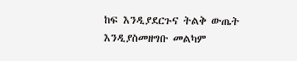ከፍ እንዲያደርጉና ትልቅ ውጤት እንዲያስመዘግቡ መልካም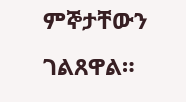ምኞታቸውን ገልጸዋል።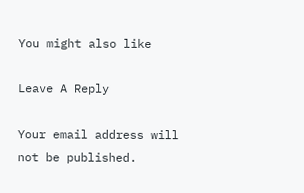You might also like

Leave A Reply

Your email address will not be published.